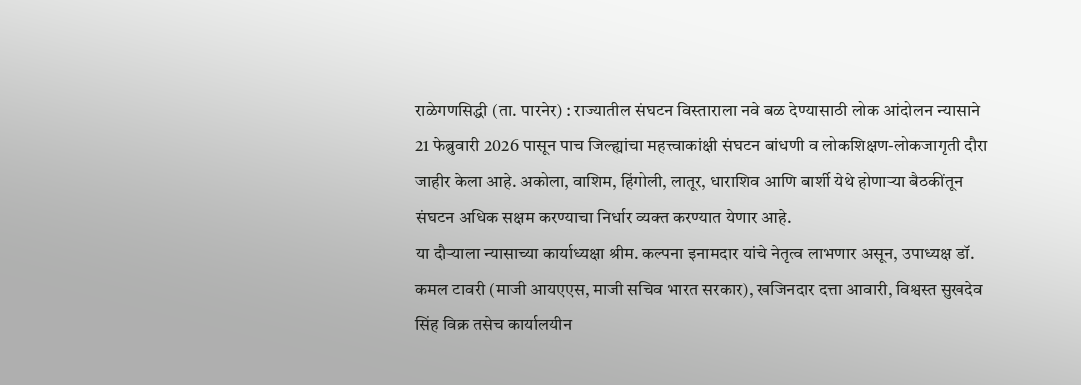राळेगणसिद्धी (ता. पारनेर) : राज्यातील संघटन विस्ताराला नवे बळ देण्यासाठी लोक आंदोलन न्यासाने 21 फेब्रुवारी 2026 पासून पाच जिल्ह्यांचा महत्त्वाकांक्षी संघटन बांधणी व लोकशिक्षण-लोकजागृती दौरा जाहीर केला आहे. अकोला, वाशिम, हिंगोली, लातूर, धाराशिव आणि बार्शी येथे होणाऱ्या बैठकींतून संघटन अधिक सक्षम करण्याचा निर्धार व्यक्त करण्यात येणार आहे.
या दौऱ्याला न्यासाच्या कार्याध्यक्षा श्रीम. कल्पना इनामदार यांचे नेतृत्व लाभणार असून, उपाध्यक्ष डॉ. कमल टावरी (माजी आयएएस, माजी सचिव भारत सरकार), खजिनदार दत्ता आवारी, विश्वस्त सुखदेव सिंह विक्र तसेच कार्यालयीन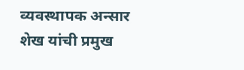व्यवस्थापक अन्सार शेख यांची प्रमुख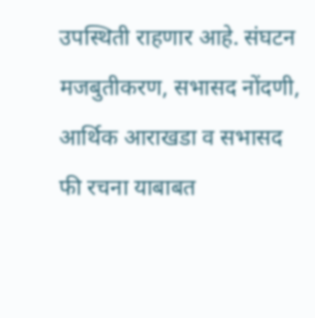उपस्थिती राहणार आहे. संघटन मजबुतीकरण, सभासद नोंदणी, आर्थिक आराखडा व सभासद फी रचना याबाबत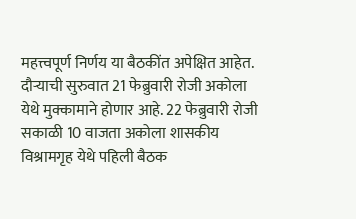महत्त्वपूर्ण निर्णय या बैठकींत अपेक्षित आहेत.
दौऱ्याची सुरुवात 21 फेब्रुवारी रोजी अकोला येथे मुक्कामाने होणार आहे. 22 फेब्रुवारी रोजी सकाळी 10 वाजता अकोला शासकीय विश्रामगृह येथे पहिली बैठक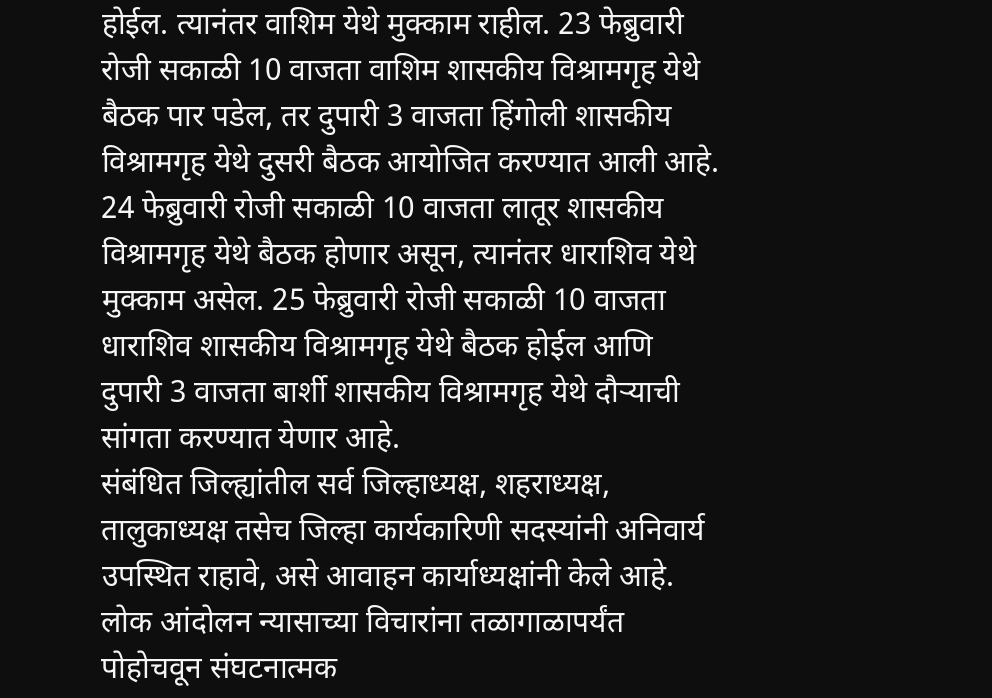होईल. त्यानंतर वाशिम येथे मुक्काम राहील. 23 फेब्रुवारी रोजी सकाळी 10 वाजता वाशिम शासकीय विश्रामगृह येथे बैठक पार पडेल, तर दुपारी 3 वाजता हिंगोली शासकीय विश्रामगृह येथे दुसरी बैठक आयोजित करण्यात आली आहे.
24 फेब्रुवारी रोजी सकाळी 10 वाजता लातूर शासकीय विश्रामगृह येथे बैठक होणार असून, त्यानंतर धाराशिव येथे मुक्काम असेल. 25 फेब्रुवारी रोजी सकाळी 10 वाजता धाराशिव शासकीय विश्रामगृह येथे बैठक होईल आणि दुपारी 3 वाजता बार्शी शासकीय विश्रामगृह येथे दौऱ्याची सांगता करण्यात येणार आहे.
संबंधित जिल्ह्यांतील सर्व जिल्हाध्यक्ष, शहराध्यक्ष, तालुकाध्यक्ष तसेच जिल्हा कार्यकारिणी सदस्यांनी अनिवार्य उपस्थित राहावे, असे आवाहन कार्याध्यक्षांनी केले आहे. लोक आंदोलन न्यासाच्या विचारांना तळागाळापर्यंत पोहोचवून संघटनात्मक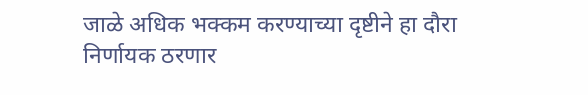जाळे अधिक भक्कम करण्याच्या दृष्टीने हा दौरा निर्णायक ठरणार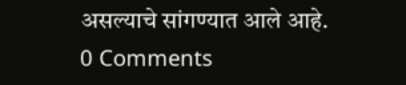असल्याचे सांगण्यात आले आहे.
0 Comments